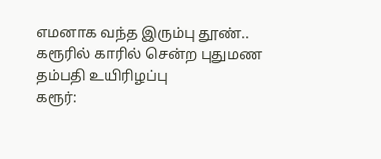எமனாக வந்த இரும்பு தூண்.. கரூரில் காரில் சென்ற புதுமண தம்பதி உயிரிழப்பு
கரூர்: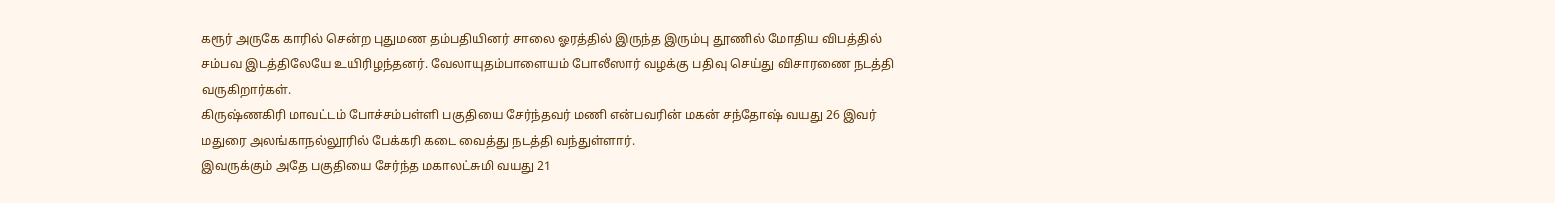கரூர் அருகே காரில் சென்ற புதுமண தம்பதியினர் சாலை ஓரத்தில் இருந்த இரும்பு தூணில் மோதிய விபத்தில் சம்பவ இடத்திலேயே உயிரிழந்தனர். வேலாயுதம்பாளையம் போலீஸார் வழக்கு பதிவு செய்து விசாரணை நடத்தி வருகிறார்கள்.
கிருஷ்ணகிரி மாவட்டம் போச்சம்பள்ளி பகுதியை சேர்ந்தவர் மணி என்பவரின் மகன் சந்தோஷ் வயது 26 இவர் மதுரை அலங்காநல்லூரில் பேக்கரி கடை வைத்து நடத்தி வந்துள்ளார்.
இவருக்கும் அதே பகுதியை சேர்ந்த மகாலட்சுமி வயது 21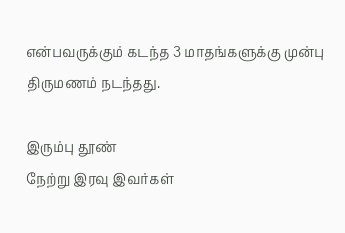என்பவருக்கும் கடந்த 3 மாதங்களுக்கு முன்பு திருமணம் நடந்தது.

இரும்பு தூண்
நேற்று இரவு இவர்கள்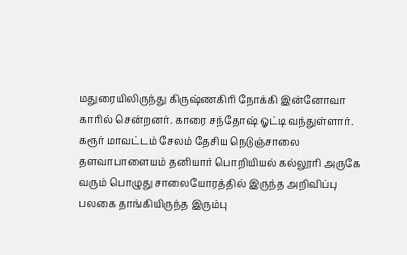மதுரையிலிருந்து கிருஷ்ணகிரி நோக்கி இன்னோவா காரில் சென்றனர். காரை சந்தோஷ் ஓட்டி வந்துள்ளார். கரூர் மாவட்டம் சேலம் தேசிய நெடுஞ்சாலை தளவாபாளையம் தனியார் பொறியியல் கல்லூரி அருகே வரும் பொழுது சாலையோரத்தில் இருந்த அறிவிப்பு பலகை தாங்கியிருந்த இரும்பு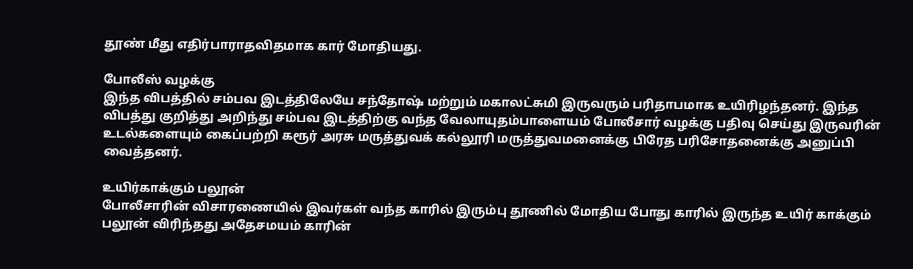தூண் மீது எதிர்பாராதவிதமாக கார் மோதியது.

போலீஸ் வழக்கு
இந்த விபத்தில் சம்பவ இடத்திலேயே சந்தோஷ் மற்றும் மகாலட்சுமி இருவரும் பரிதாபமாக உயிரிழந்தனர். இந்த விபத்து குறித்து அறிந்து சம்பவ இடத்திற்கு வந்த வேலாயுதம்பாளையம் போலீசார் வழக்கு பதிவு செய்து இருவரின் உடல்களையும் கைப்பற்றி கரூர் அரசு மருத்துவக் கல்லூரி மருத்துவமனைக்கு பிரேத பரிசோதனைக்கு அனுப்பி வைத்தனர்.

உயிர்காக்கும் பலூன்
போலீசாரின் விசாரணையில் இவர்கள் வந்த காரில் இரும்பு தூணில் மோதிய போது காரில் இருந்த உயிர் காக்கும் பலூன் விரிந்தது அதேசமயம் காரின்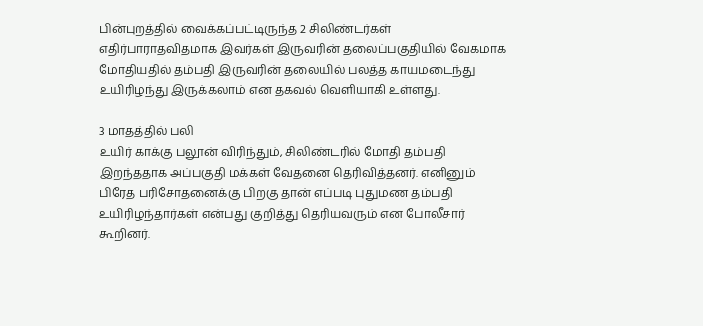பின்புறத்தில் வைக்கப்பட்டிருந்த 2 சிலிண்டர்கள் எதிர்பாராதவிதமாக இவர்கள் இருவரின் தலைப்பகுதியில் வேகமாக மோதியதில் தம்பதி இருவரின் தலையில் பலத்த காயமடைந்து உயிரிழந்து இருக்கலாம் என தகவல் வெளியாகி உள்ளது.

3 மாதத்தில் பலி
உயிர் காக்கு பலூன் விரிந்தும், சிலிண்டரில் மோதி தம்பதி இறந்ததாக அப்பகுதி மக்கள் வேதனை தெரிவித்தனர். எனினும் பிரேத பரிசோதனைக்கு பிறகு தான் எப்படி புதுமண தம்பதி உயிரிழந்தார்கள் என்பது குறித்து தெரியவரும் என போலீசார் கூறினர்.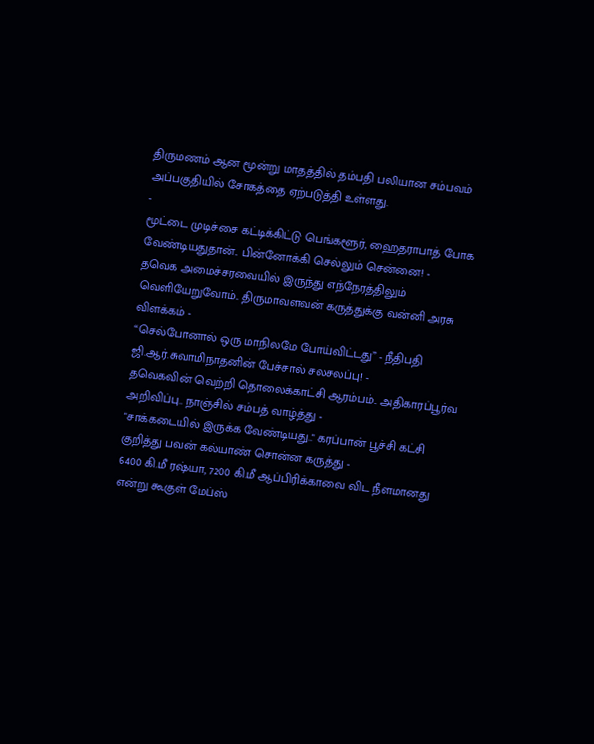திருமணம் ஆன மூன்று மாதத்தில் தம்பதி பலியான சம்பவம் அப்பகுதியில் சோகத்தை ஏற்படுத்தி உள்ளது.
-
மூட்டை முடிச்சை கட்டிக்கிட்டு பெங்களூர், ஹைதராபாத் போக வேண்டியதுதான்.. பின்னோக்கி செல்லும் சென்னை! -
தவெக அமைச்சரவையில் இருந்து எந்நேரத்திலும் வெளியேறுவோம்.. திருமாவளவன் கருத்துக்கு வன்னி அரசு விளக்கம் -
“செல்போனால் ஒரு மாநிலமே போய்விட்டது” - நீதிபதி ஜி.ஆர்.சுவாமிநாதனின் பேச்சால் சலசலப்பு! -
தவெகவின் வெற்றி தொலைக்காட்சி ஆரம்பம்.. அதிகாரப்பூர்வ அறிவிப்பு.. நாஞ்சில் சம்பத் வாழ்த்து -
"சாக்கடையில் இருக்க வேண்டியது.." கரப்பான் பூச்சி கட்சி குறித்து பவன் கல்யாண் சொன்ன கருத்து -
6400 கி.மீ ரஷ்யா, 7200 கி.மீ ஆப்பிரிக்காவை விட நீளமானது என்று கூகுள் மேப்ஸ்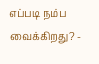எப்படி நம்ப வைக்கிறது? -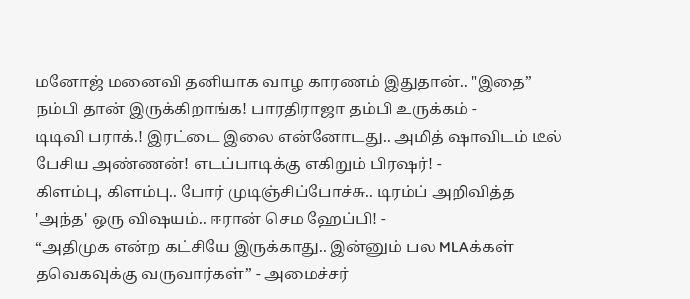மனோஜ் மனைவி தனியாக வாழ காரணம் இதுதான்.. "இதை” நம்பி தான் இருக்கிறாங்க! பாரதிராஜா தம்பி உருக்கம் -
டிடிவி பராக்.! இரட்டை இலை என்னோடது.. அமித் ஷாவிடம் டீல் பேசிய அண்ணன்! எடப்பாடிக்கு எகிறும் பிரஷர்! -
கிளம்பு, கிளம்பு.. போர் முடிஞ்சிப்போச்சு.. டிரம்ப் அறிவித்த 'அந்த' ஒரு விஷயம்.. ஈரான் செம ஹேப்பி! -
“அதிமுக என்ற கட்சியே இருக்காது.. இன்னும் பல MLAக்கள் தவெகவுக்கு வருவார்கள்” - அமைச்சர்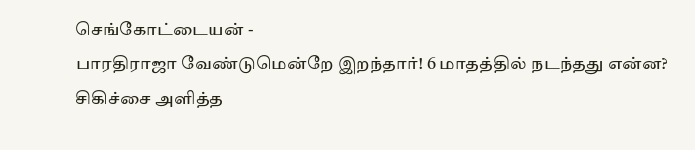செங்கோட்டையன் -
பாரதிராஜா வேண்டுமென்றே இறந்தார்! 6 மாதத்தில் நடந்தது என்ன? சிகிச்சை அளித்த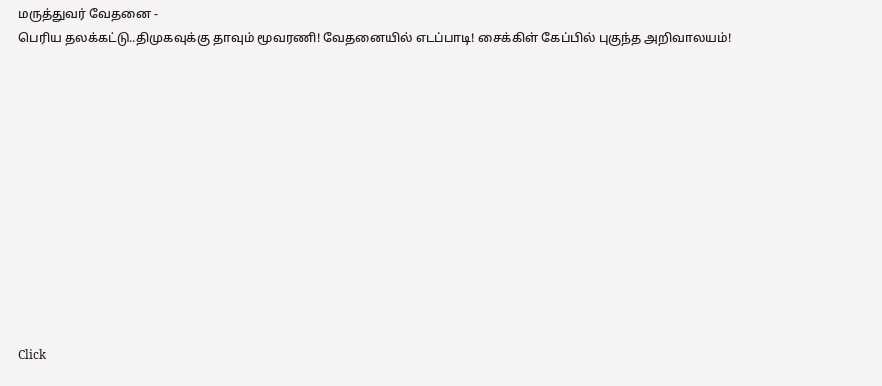மருத்துவர் வேதனை -
பெரிய தலக்கட்டு..திமுகவுக்கு தாவும் மூவரணி! வேதனையில் எடப்பாடி! சைக்கிள் கேப்பில் புகுந்த அறிவாலயம்!












Click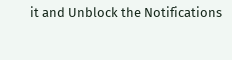it and Unblock the Notifications